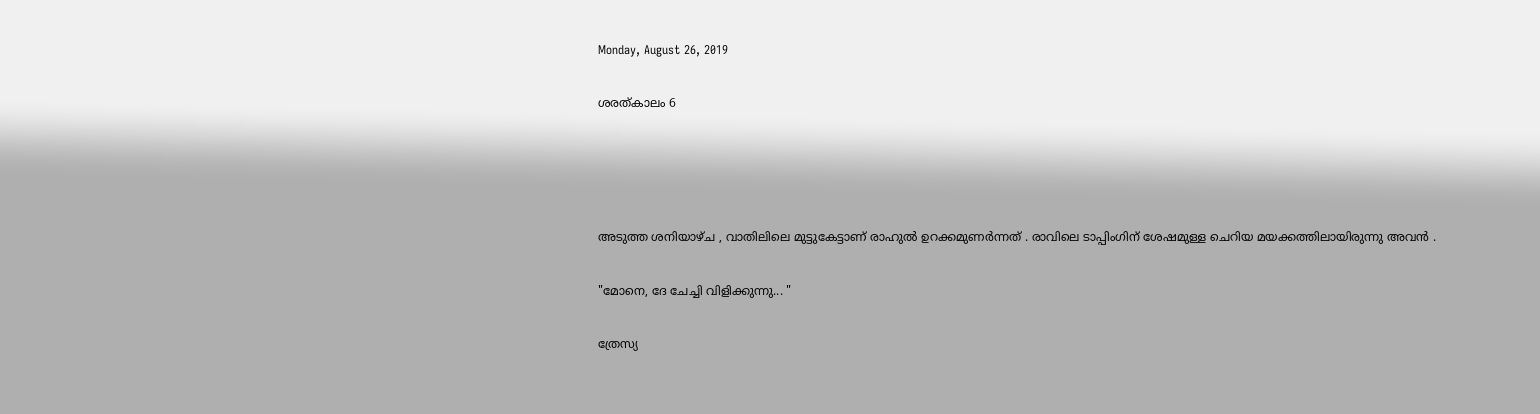Monday, August 26, 2019

ശരത്‌കാലം 6




അടുത്ത ശനിയാഴ്ച , വാതിലിലെ മുട്ടുകേട്ടാണ് രാഹുൽ ഉറക്കമുണർന്നത് . രാവിലെ ടാപ്പിംഗിന് ശേഷമുള്ള ചെറിയ മയക്കത്തിലായിരുന്നു അവൻ .

"മോനെ, ദേ ചേച്ചി വിളിക്കുന്നു... "

ത്രേസ്യ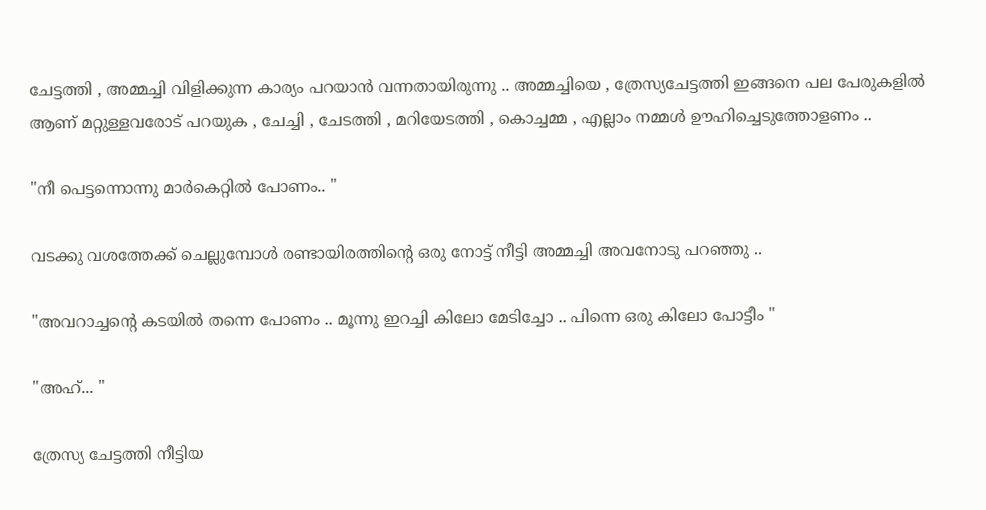ചേട്ടത്തി , അമ്മച്ചി വിളിക്കുന്ന കാര്യം പറയാൻ വന്നതായിരുന്നു .. അമ്മച്ചിയെ , ത്രേസ്യചേട്ടത്തി ഇങ്ങനെ പല പേരുകളിൽ ആണ് മറ്റുള്ളവരോട് പറയുക , ചേച്ചി , ചേടത്തി , മറിയേടത്തി , കൊച്ചമ്മ , എല്ലാം നമ്മൾ ഊഹിച്ചെടുത്തോളണം ..

"നീ പെട്ടന്നൊന്നു മാർകെറ്റിൽ പോണം.. "

വടക്കു വശത്തേക്ക് ചെല്ലുമ്പോൾ രണ്ടായിരത്തിന്റെ ഒരു നോട്ട് നീട്ടി അമ്മച്ചി അവനോടു പറഞ്ഞു ..

"അവറാച്ചന്റെ കടയിൽ തന്നെ പോണം .. മൂന്നു ഇറച്ചി കിലോ മേടിച്ചോ .. പിന്നെ ഒരു കിലോ പോട്ടീം "

"അഹ്... "

ത്രേസ്യ ചേട്ടത്തി നീട്ടിയ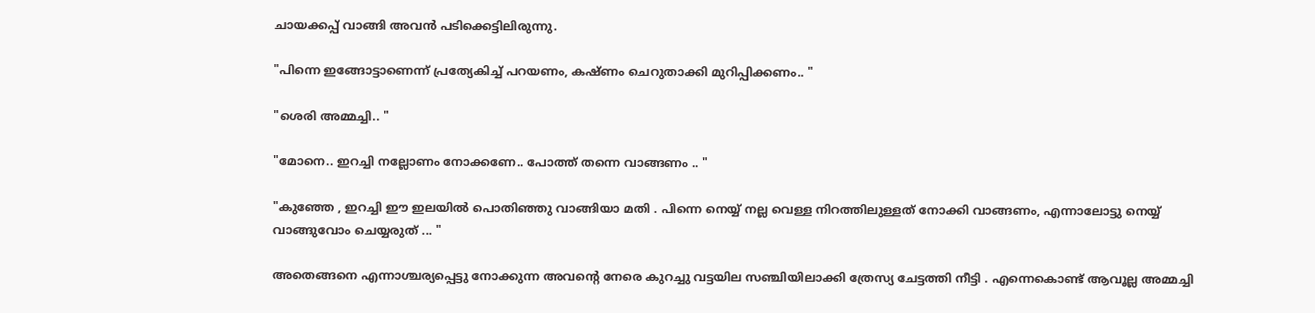ചായക്കപ്പ്‌ വാങ്ങി അവൻ പടിക്കെട്ടിലിരുന്നു.

"പിന്നെ ഇങ്ങോട്ടാണെന്ന് പ്രത്യേകിച്ച് പറയണം, കഷ്ണം ചെറുതാക്കി മുറിപ്പിക്കണം.. "

"ശെരി അമ്മച്ചി.. "

"മോനെ.. ഇറച്ചി നല്ലോണം നോക്കണേ.. പോത്ത് തന്നെ വാങ്ങണം .. "

"കുഞ്ഞേ , ഇറച്ചി ഈ ഇലയിൽ പൊതിഞ്ഞു വാങ്ങിയാ മതി . പിന്നെ നെയ്യ് നല്ല വെള്ള നിറത്തിലുള്ളത് നോക്കി വാങ്ങണം, എന്നാലോട്ടു നെയ്യ് വാങ്ങുവോം ചെയ്യരുത് ... "

അതെങ്ങനെ എന്നാശ്ചര്യപ്പെട്ടു നോക്കുന്ന അവന്റെ നേരെ കുറച്ചു വട്ടയില സഞ്ചിയിലാക്കി ത്രേസ്യ ചേട്ടത്തി നീട്ടി . എന്നെകൊണ്ട് ആവൂല്ല അമ്മച്ചി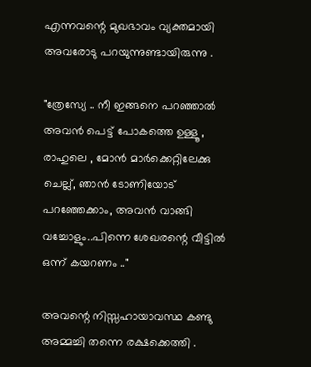എന്നവന്റെ മുഖഭാവം വ്യക്തമായി അവരോടു പറയുന്നുണ്ടായിരുന്നു .

"ത്രേസ്യേ .. നീ ഇങ്ങനെ പറഞ്ഞാൽ അവൻ പെട്ട് പോകത്തെ ഉള്ളൂ , രാഹുലെ , മോൻ മാർക്കെറ്റിലേക്കു ചെല്ല്, ഞാൻ ടോണിയോട് പറഞ്ഞേക്കാം, അവൻ വാങ്ങി വച്ചോളും..പിന്നെ ശേഖരന്റെ വീട്ടിൽ ഒന്ന് കയറണം .."

അവന്റെ നിസ്സഹായാവസ്ഥ കണ്ടു അമ്മച്ചി തന്നെ രക്ഷക്കെത്തി .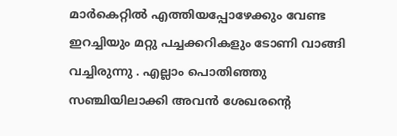മാർകെറ്റിൽ എത്തിയപ്പോഴേക്കും വേണ്ട ഇറച്ചിയും മറ്റു പച്ചക്കറികളും ടോണി വാങ്ങി വച്ചിരുന്നു . എല്ലാം പൊതിഞ്ഞു സഞ്ചിയിലാക്കി അവൻ ശേഖരന്റെ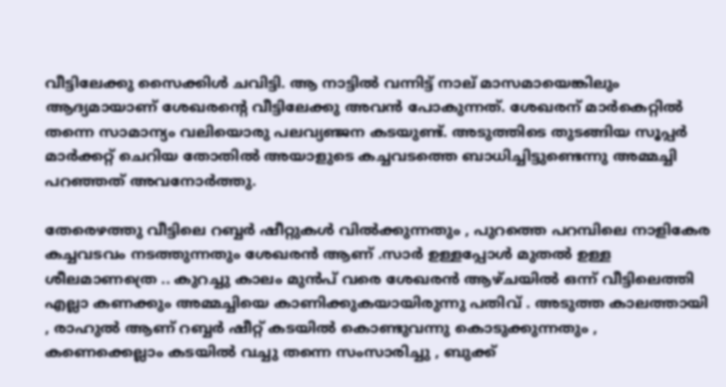വീട്ടിലേക്കു സൈക്കിൾ ചവിട്ടി. ആ നാട്ടിൽ വന്നിട്ട് നാല് മാസമായെങ്കിലും ആദ്യമായാണ് ശേഖരന്റെ വീട്ടിലേക്കു അവൻ പോകുന്നത്. ശേഖരന് മാർകെറ്റിൽ തന്നെ സാമാന്യം വലിയൊരു പലവ്യഞ്ജന കടയുണ്ട്. അടുത്തിടെ തുടങ്ങിയ സൂപ്പർ മാർക്കറ്റ് ചെറിയ തോതിൽ അയാളുടെ കച്ചവടത്തെ ബാധിച്ചിട്ടുണ്ടെന്നു അമ്മച്ചി പറഞ്ഞത് അവനോർത്തു.

തേരെഴത്തു വീട്ടിലെ റബ്ബർ ഷീറ്റുകൾ വിൽക്കുന്നതും , പുറത്തെ പറമ്പിലെ നാളികേര കച്ചവടവം നടത്തുന്നതും ശേഖരൻ ആണ് .സാർ ഉള്ളപ്പോൾ മുതൽ ഉള്ള ശീലമാണത്രെ .. കുറച്ചു കാലം മുൻപ് വരെ ശേഖരൻ ആഴ്ചയിൽ ഒന്ന് വീട്ടിലെത്തി എല്ലാ കണക്കും അമ്മച്ചിയെ കാണിക്കുകയായിരുന്നു പതിവ് . അടുത്ത കാലത്തായി , രാഹുൽ ആണ് റബ്ബർ ഷീറ്റ് കടയിൽ കൊണ്ടുവന്നു കൊടുക്കുന്നതും , കണെക്കെല്ലാം കടയിൽ വച്ചു തന്നെ സംസാരിച്ചു , ബുക്ക്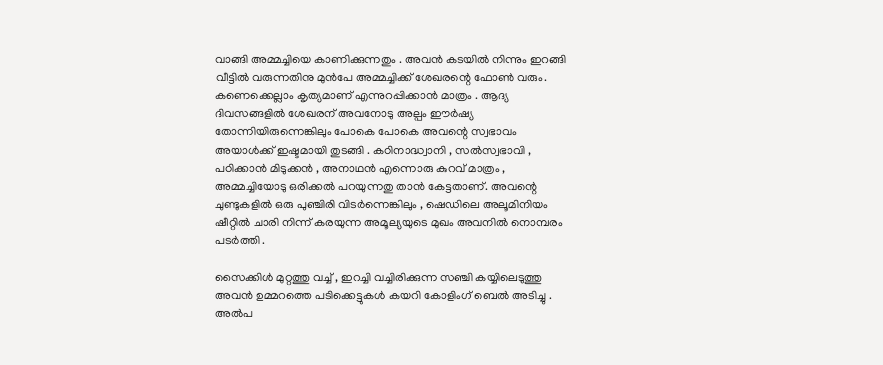വാങ്ങി അമ്മച്ചിയെ കാണിക്കുന്നതും . അവൻ കടയിൽ നിന്നും ഇറങ്ങി വീട്ടിൽ വരുന്നതിനു മുൻപേ അമ്മച്ചിക്ക് ശേഖരന്റെ ഫോൺ വരും. കണെക്കെല്ലാം കൃത്യമാണ് എന്നുറപ്പിക്കാൻ മാത്രം . ആദ്യ ദിവസങ്ങളിൽ ശേഖരന് അവനോടു അല്പം ഈർഷ്യ തോന്നിയിരുന്നെങ്കിലും പോകെ പോകെ അവന്റെ സ്വഭാവം അയാൾക്ക്‌ ഇഷ്ടമായി തുടങ്ങി . കഠിനാദ്ധ്വാനി , സൽസ്വഭാവി , പഠിക്കാൻ മിടുക്കൻ , അനാഥൻ എന്നൊരു കുറവ് മാത്രം , അമ്മച്ചിയോടു ഒരിക്കൽ പറയുന്നതു താൻ കേട്ടതാണ്. അവന്റെ ചുണ്ടുകളിൽ ഒരു പുഞ്ചിരി വിടർന്നെങ്കിലും , ഷെഡിലെ അലൂമിനിയം ഷീറ്റിൽ ചാരി നിന്ന് കരയുന്ന അമൂല്യയുടെ മുഖം അവനിൽ നൊമ്പരം പടർത്തി .

സൈക്കിൾ മുറ്റത്തു വച്ച് , ഇറച്ചി വച്ചിരിക്കുന്ന സഞ്ചി കയ്യിലെടുത്തു അവൻ ഉമ്മറത്തെ പടിക്കെട്ടുകൾ കയറി കോളിംഗ് ബെൽ അടിച്ചു . അൽപ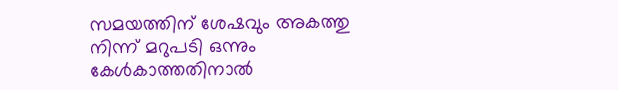സമയത്തിന് ശേഷവും അകത്തു നിന്ന് മറുപടി ഒന്നും കേൾകാത്തതിനാൽ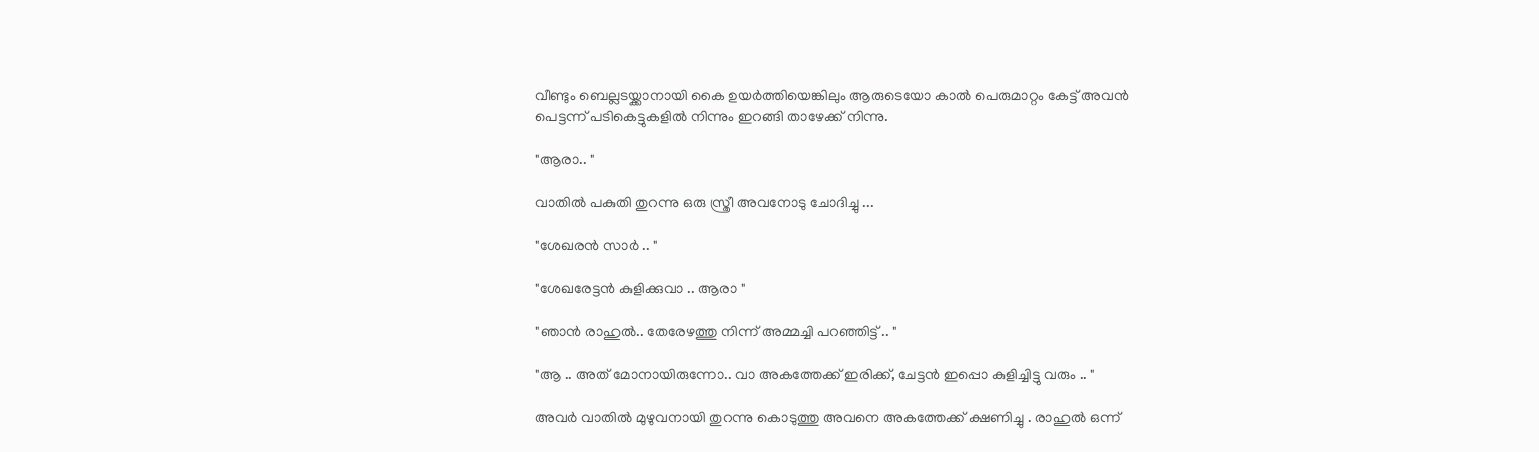വീണ്ടും ബെല്ലടയ്ക്കാനായി കൈ ഉയർത്തിയെങ്കിലും ആരുടെയോ കാൽ പെരുമാറ്റം കേട്ട് അവൻ പെട്ടന്ന് പടികെട്ടുകളിൽ നിന്നും ഇറങ്ങി താഴേക്ക് നിന്നു.

"ആരാ.. "

വാതിൽ പകുതി തുറന്നു ഒരു സ്ത്രീ അവനോടു ചോദിച്ചു ...

"ശേഖരൻ സാർ .. "

"ശേഖരേട്ടൻ കുളിക്കുവാ .. ആരാ "

"ഞാൻ രാഹുൽ.. തേരേഴത്തു നിന്ന് അമ്മച്ചി പറഞ്ഞിട്ട് .. "

"ആ .. അത് മോനായിരുന്നോ.. വാ അകത്തേക്ക് ഇരിക്ക്, ചേട്ടൻ ഇപ്പൊ കുളിച്ചിട്ടു വരും .. "

അവർ വാതിൽ മുഴുവനായി തുറന്നു കൊടുത്തു അവനെ അകത്തേക്ക് ക്ഷണിച്ചു . രാഹുൽ ഒന്ന്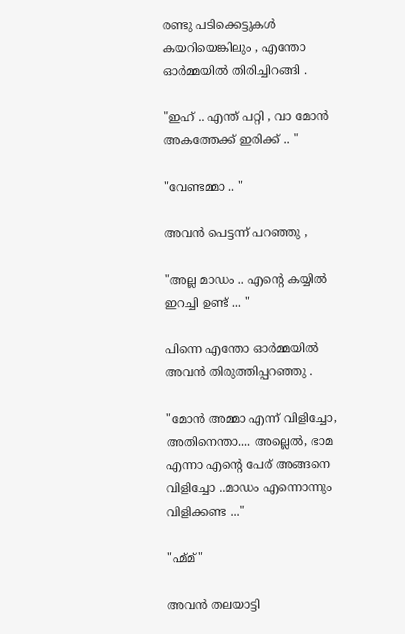രണ്ടു പടിക്കെട്ടുകൾ കയറിയെങ്കിലും , എന്തോ ഓർമ്മയിൽ തിരിച്ചിറങ്ങി .

"ഇഹ് .. എന്ത് പറ്റി , വാ മോൻ അകത്തേക്ക് ഇരിക്ക് .. "

"വേണ്ടമ്മാ .. "

അവൻ പെട്ടന്ന് പറഞ്ഞു ,

"അല്ല മാഡം .. എന്റെ കയ്യിൽ ഇറച്ചി ഉണ്ട് ... "

പിന്നെ എന്തോ ഓർമ്മയിൽ അവൻ തിരുത്തിപ്പറഞ്ഞു .

"മോൻ അമ്മാ എന്ന് വിളിച്ചോ, അതിനെന്താ.... അല്ലെൽ, ഭാമ എന്നാ എന്റെ പേര് അങ്ങനെ വിളിച്ചോ ..മാഡം എന്നൊന്നും വിളിക്കണ്ട ..."

"ഹ്മ്മ്"

അവൻ തലയാട്ടി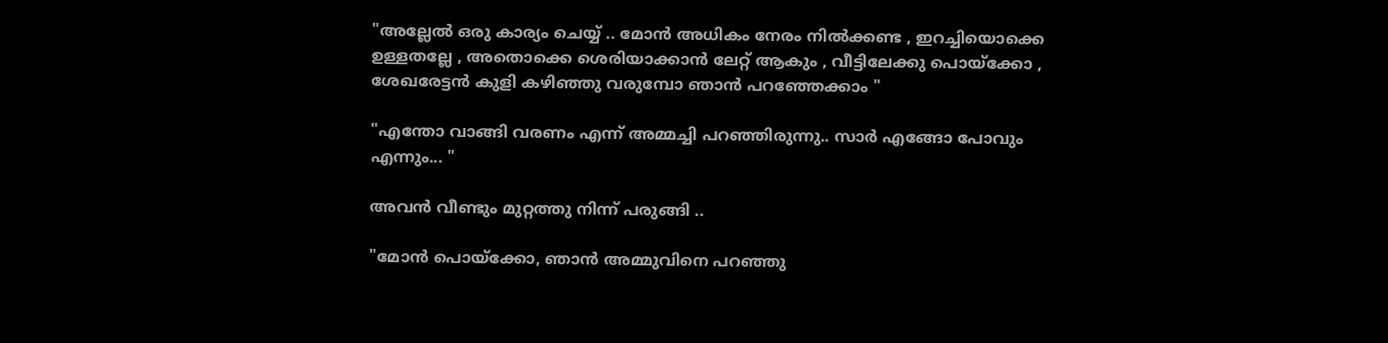"അല്ലേൽ ഒരു കാര്യം ചെയ്യ് .. മോൻ അധികം നേരം നിൽക്കണ്ട , ഇറച്ചിയൊക്കെ ഉള്ളതല്ലേ , അതൊക്കെ ശെരിയാക്കാൻ ലേറ്റ് ആകും , വീട്ടിലേക്കു പൊയ്ക്കോ , ശേഖരേട്ടൻ കുളി കഴിഞ്ഞു വരുമ്പോ ഞാൻ പറഞ്ഞേക്കാം "

"എന്തോ വാങ്ങി വരണം എന്ന് അമ്മച്ചി പറഞ്ഞിരുന്നു.. സാർ എങ്ങോ പോവും എന്നും... "

അവൻ വീണ്ടും മുറ്റത്തു നിന്ന് പരുങ്ങി ..

"മോൻ പൊയ്ക്കോ, ഞാൻ അമ്മുവിനെ പറഞ്ഞു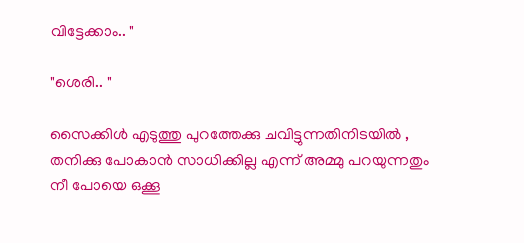വിട്ടേക്കാം.. "

"ശെരി.. "

സൈക്കിൾ എടുത്തു പുറത്തേക്കു ചവിട്ടുന്നതിനിടയിൽ , തനിക്കു പോകാൻ സാധിക്കില്ല എന്ന് അമ്മു പറയുന്നതും നീ പോയെ ഒക്കൂ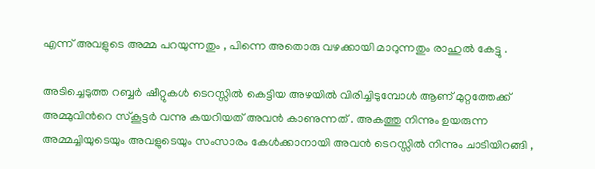എന്ന് അവളുടെ അമ്മ പറയുന്നതും , പിന്നെ അതൊരു വഴക്കായി മാറുന്നതും രാഹുൽ കേട്ടു .

അടിച്ചെടുത്ത റബ്ബർ ഷീറ്റുകൾ ടെറസ്സിൽ കെട്ടിയ അഴയിൽ വിരിച്ചിടുമ്പോൾ ആണ് മുറ്റത്തേക്ക് അമ്മുവിൻറെ സ്കൂട്ടർ വന്നു കയറിയത് അവൻ കാണുന്നത് . അകത്തു നിന്നും ഉയരുന്ന അമ്മച്ചിയുടെയും അവളുടെയും സംസാരം കേൾക്കാനായി അവൻ ടെറസ്സിൽ നിന്നും ചാടിയിറങ്ങി ,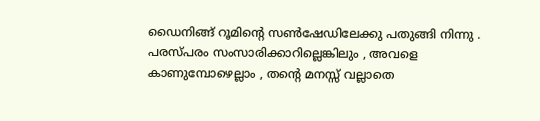ഡൈനിങ്ങ് റൂമിന്റെ സൺഷേഡിലേക്കു പതുങ്ങി നിന്നു . പരസ്പരം സംസാരിക്കാറില്ലെങ്കിലും , അവളെ കാണുമ്പോഴെല്ലാം , തന്റെ മനസ്സ് വല്ലാതെ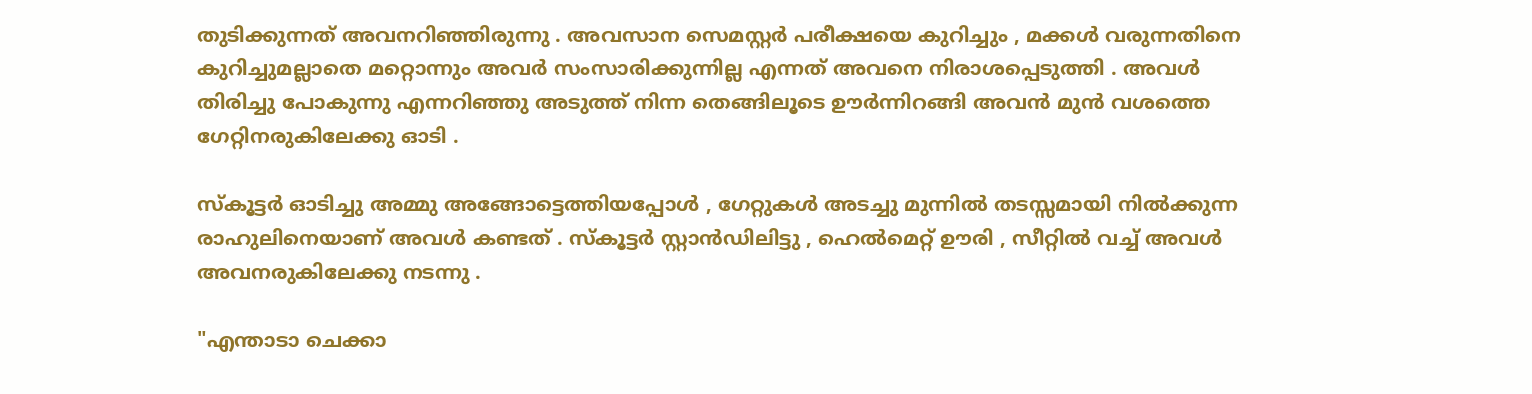തുടിക്കുന്നത് അവനറിഞ്ഞിരുന്നു . അവസാന സെമസ്റ്റർ പരീക്ഷയെ കുറിച്ചും , മക്കൾ വരുന്നതിനെ കുറിച്ചുമല്ലാതെ മറ്റൊന്നും അവർ സംസാരിക്കുന്നില്ല എന്നത് അവനെ നിരാശപ്പെടുത്തി . അവൾ തിരിച്ചു പോകുന്നു എന്നറിഞ്ഞു അടുത്ത് നിന്ന തെങ്ങിലൂടെ ഊർന്നിറങ്ങി അവൻ മുൻ വശത്തെ ഗേറ്റിനരുകിലേക്കു ഓടി .

സ്കൂട്ടർ ഓടിച്ചു അമ്മു അങ്ങോട്ടെത്തിയപ്പോൾ , ഗേറ്റുകൾ അടച്ചു മുന്നിൽ തടസ്സമായി നിൽക്കുന്ന രാഹുലിനെയാണ് അവൾ കണ്ടത് . സ്കൂട്ടർ സ്റ്റാൻഡിലിട്ടു , ഹെൽമെറ്റ് ഊരി , സീറ്റിൽ വച്ച് അവൾ അവനരുകിലേക്കു നടന്നു .

"എന്താടാ ചെക്കാ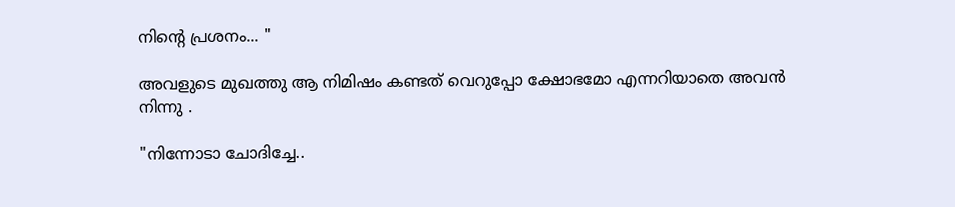നിന്റെ പ്രശനം... "

അവളുടെ മുഖത്തു ആ നിമിഷം കണ്ടത് വെറുപ്പോ ക്ഷോഭമോ എന്നറിയാതെ അവൻ നിന്നു .

"നിന്നോടാ ചോദിച്ചേ..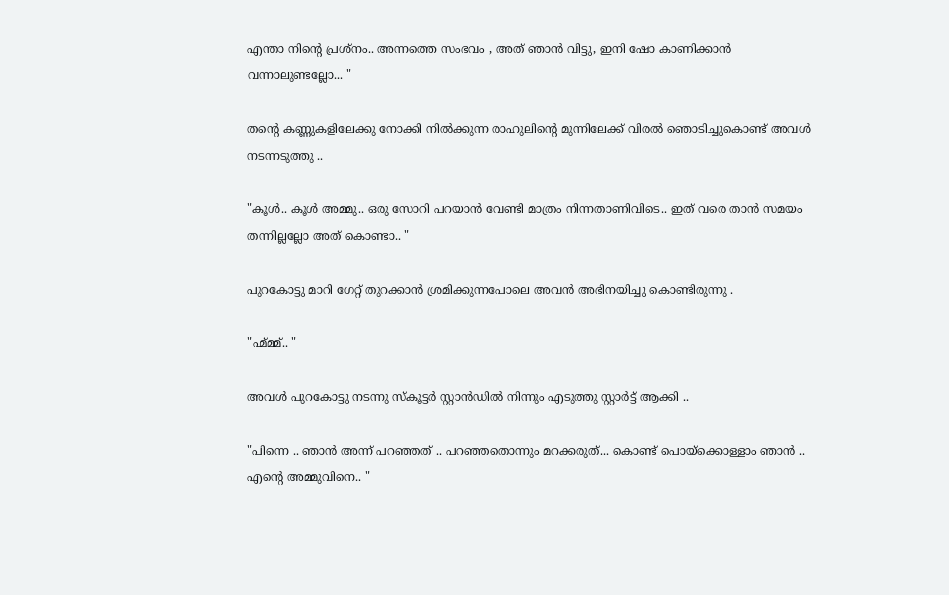എന്താ നിന്റെ പ്രശ്നം.. അന്നത്തെ സംഭവം , അത് ഞാൻ വിട്ടു, ഇനി ഷോ കാണിക്കാൻ വന്നാലുണ്ടല്ലോ... "

തന്റെ കണ്ണുകളിലേക്കു നോക്കി നിൽക്കുന്ന രാഹുലിന്റെ മുന്നിലേക്ക് വിരൽ ഞൊടിച്ചുകൊണ്ട് അവൾ നടന്നടുത്തു ..

"കൂൾ.. കൂൾ അമ്മു.. ഒരു സോറി പറയാൻ വേണ്ടി മാത്രം നിന്നതാണിവിടെ.. ഇത് വരെ താൻ സമയം തന്നില്ലല്ലോ അത് കൊണ്ടാ.. "

പുറകോട്ടു മാറി ഗേറ്റ് തുറക്കാൻ ശ്രമിക്കുന്നപോലെ അവൻ അഭിനയിച്ചു കൊണ്ടിരുന്നു .

"ഹ്മ്മ്മ്.. "

അവൾ പുറകോട്ടു നടന്നു സ്കൂട്ടർ സ്റ്റാൻഡിൽ നിന്നും എടുത്തു സ്റ്റാർട്ട് ആക്കി ..

"പിന്നെ .. ഞാൻ അന്ന് പറഞ്ഞത് .. പറഞ്ഞതൊന്നും മറക്കരുത്... കൊണ്ട് പൊയ്ക്കൊള്ളാം ഞാൻ .. എന്റെ അമ്മുവിനെ.. "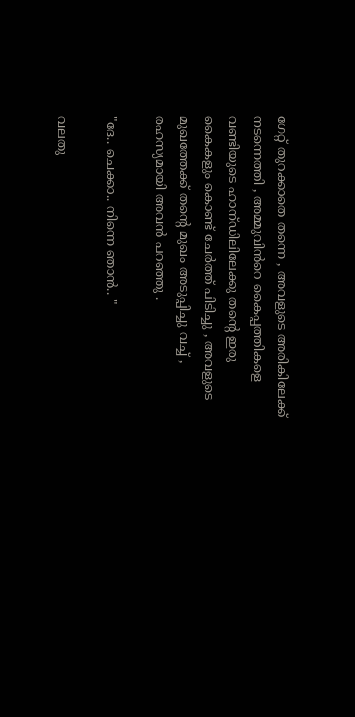ഗേറ്റ് തുറക്കാതെ തന്നെ , അവളുടെ അരികിലേക്ക് നടന്നെത്തി , അമ്മുവിൻറെ കൈപ്പത്തികളെ വണ്ടിയുടെ ഹാന്ഡിലിലേക്കു തന്റെ ഇരു കൈകളും കൊണ്ട് ചേർത്ത് പിടിച്ചു , അവളുടെ മുഖത്തേക്ക് തന്റെ മുഖം അടുപ്പിച്ചു വച്ച് , രഹസ്യമായി അവൻ പറഞ്ഞു .

"ദേ.. ചെക്കാ.. നിന്നെ ഞാൻ.. "

വലതു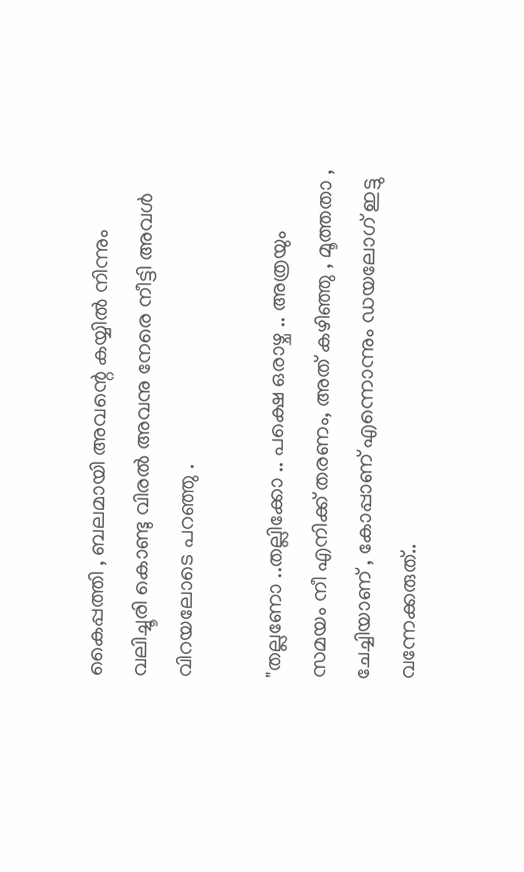കൈപ്പത്തി , ബലമായി അവന്റെ കയ്യിൽ നിന്നും വലിച്ചൂരി കൊണ്ടു വിരൽ അവനു നേരെ നീട്ടി അവൾ വിറയലോടെ പറഞ്ഞു .

"തല്ലണോ ..തല്ലിക്കോ .. പക്ഷെ ഒരാഴ്ച .. അത്രയും സമയം നീ എനിക്ക് തരണം, അത് കഴിഞ്ഞു , മൂത്തതാ , ചേച്ചിയാണ് , കോപ്പാണ് എന്നൊന്നും ഡയലോഗ് ഇട്ടു വന്നേക്കരുത്..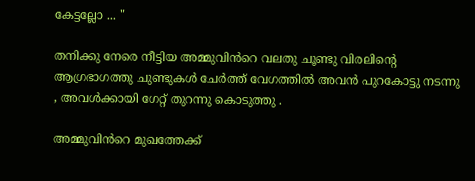കേട്ടല്ലോ ... "

തനിക്കു നേരെ നീട്ടിയ അമ്മുവിൻറെ വലതു ചൂണ്ടു വിരലിന്റെ ആഗ്രഭാഗത്തു ചുണ്ടുകൾ ചേർത്ത് വേഗത്തിൽ അവൻ പുറകോട്ടു നടന്നു , അവൾക്കായി ഗേറ്റ് തുറന്നു കൊടുത്തു .

അമ്മുവിൻറെ മുഖത്തേക്ക്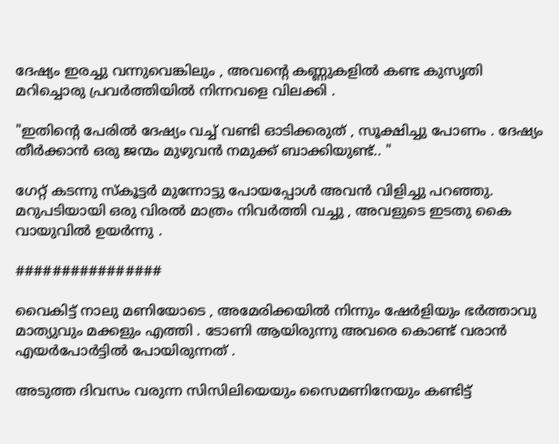ദേഷ്യം ഇരച്ചു വന്നുവെങ്കിലും , അവന്റെ കണ്ണുകളിൽ കണ്ട കുസൃതി മറിച്ചൊരു പ്രവർത്തിയിൽ നിന്നവളെ വിലക്കി .

"ഇതിന്റെ പേരിൽ ദേഷ്യം വച്ച് വണ്ടി ഓടിക്കരുത് , സൂക്ഷിച്ചു പോണം . ദേഷ്യം തീർക്കാൻ ഒരു ജന്മം മുഴുവൻ നമുക്ക് ബാക്കിയുണ്ട്.. "

ഗേറ്റ് കടന്നു സ്കൂട്ടർ മുന്നോട്ടു പോയപ്പോൾ അവൻ വിളിച്ചു പറഞ്ഞു. മറുപടിയായി ഒരു വിരൽ മാത്രം നിവർത്തി വച്ചു , അവളുടെ ഇടതു കൈ വായുവിൽ ഉയർന്നു .

################

വൈകിട്ട് നാലു മണിയോടെ , അമേരിക്കയിൽ നിന്നും ഷേർളിയും ഭർത്താവു മാത്യുവും മക്കളും എത്തി . ടോണി ആയിരുന്നു അവരെ കൊണ്ട് വരാൻ എയർപോർട്ടിൽ പോയിരുന്നത് .

അടുത്ത ദിവസം വരുന്ന സിസിലിയെയും സൈമണിനേയും കണ്ടിട്ട്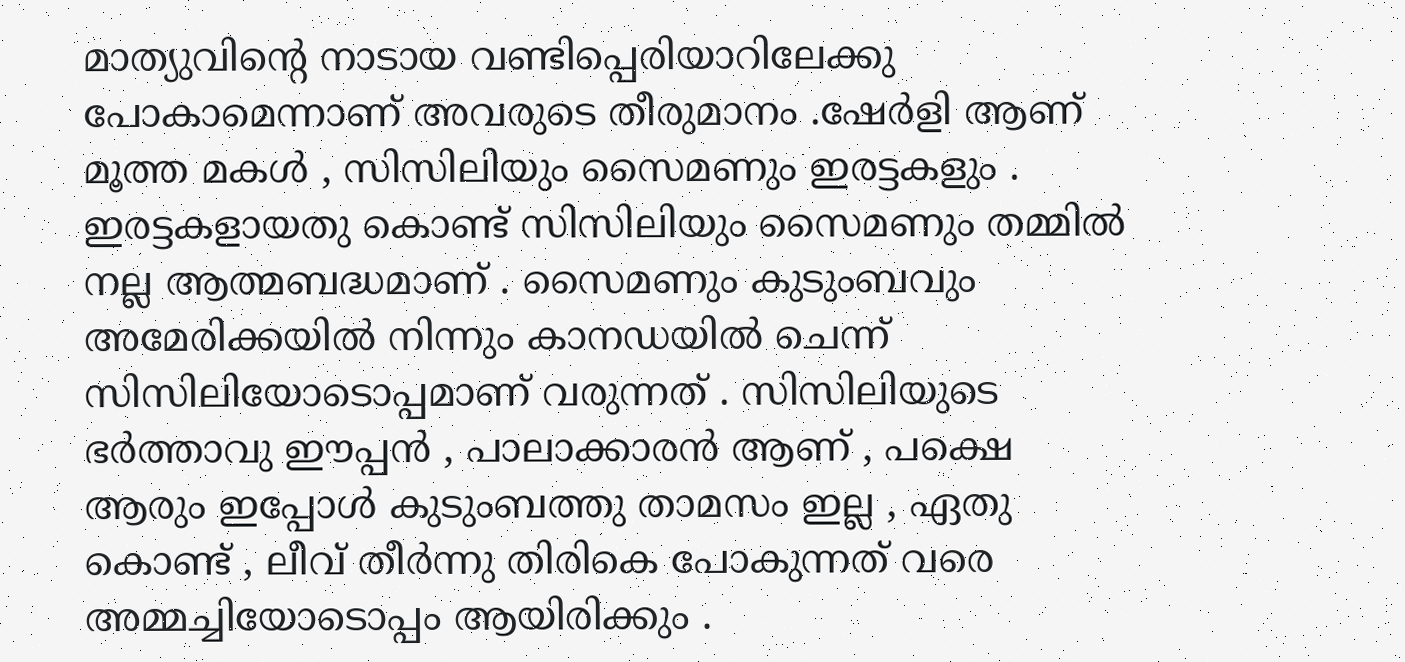മാത്യുവിന്റെ നാടായ വണ്ടിപ്പെരിയാറിലേക്കു പോകാമെന്നാണ് അവരുടെ തീരുമാനം .ഷേർളി ആണ് മൂത്ത മകൾ , സിസിലിയും സൈമണും ഇരട്ടകളും . ഇരട്ടകളായതു കൊണ്ട് സിസിലിയും സൈമണും തമ്മിൽ നല്ല ആത്മബദ്ധമാണ് . സൈമണും കുടുംബവും അമേരിക്കയിൽ നിന്നും കാനഡയിൽ ചെന്ന് സിസിലിയോടൊപ്പമാണ് വരുന്നത് . സിസിലിയുടെ ഭർത്താവു ഈപ്പൻ , പാലാക്കാരൻ ആണ് , പക്ഷെ ആരും ഇപ്പോൾ കുടുംബത്തു താമസം ഇല്ല , ഏതു കൊണ്ട് , ലീവ് തീർന്നു തിരികെ പോകുന്നത് വരെ അമ്മച്ചിയോടൊപ്പം ആയിരിക്കും .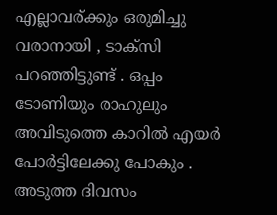എല്ലാവര്ക്കും ഒരുമിച്ചു വരാനായി , ടാക്സി പറഞ്ഞിട്ടുണ്ട് . ഒപ്പം ടോണിയും രാഹുലും അവിടുത്തെ കാറിൽ എയർ പോർട്ടിലേക്കു പോകും . അടുത്ത ദിവസം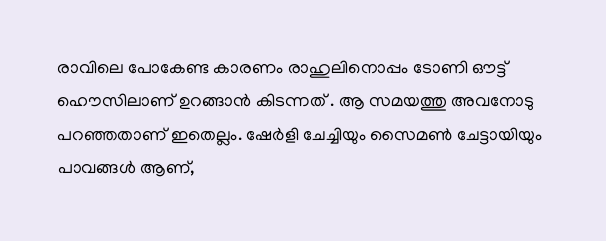രാവിലെ പോകേണ്ട കാരണം രാഹുലിനൊപ്പം ടോണി ഔട്ട് ഹൌസിലാണ് ഉറങ്ങാൻ കിടന്നത് . ആ സമയത്തു അവനോടു പറഞ്ഞതാണ് ഇതെല്ലം. ഷേർളി ചേച്ചിയും സൈമൺ ചേട്ടായിയും പാവങ്ങൾ ആണ്,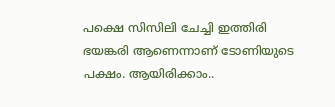പക്ഷെ സിസിലി ചേച്ചി ഇത്തിരി ഭയങ്കരി ആണെന്നാണ് ടോണിയുടെ പക്ഷം. ആയിരിക്കാം..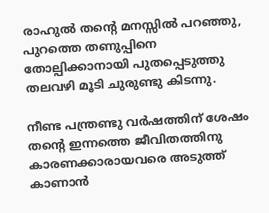രാഹുൽ തന്റെ മനസ്സിൽ പറഞ്ഞു, പുറത്തെ തണുപ്പിനെ തോല്പിക്കാനായി പുതപ്പെടുത്തു തലവഴി മൂടി ചുരുണ്ടു കിടന്നു.

നീണ്ട പന്ത്രണ്ടു വർഷത്തിന് ശേഷം തന്റെ ഇന്നത്തെ ജീവിതത്തിനു കാരണക്കാരായവരെ അടുത്ത് കാണാൻ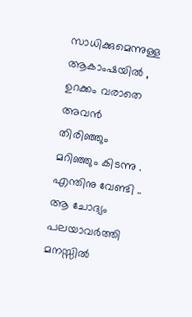സാധിക്കുമെന്നുള്ള ആകാംഷയിൽ , ഉറക്കം വരാതെ അവൻ തിരിഞ്ഞും മറിഞ്ഞും കിടന്നു . എന്തിനു വേണ്ടി .. ആ ചോദ്യം പലയാവർത്തി മനസ്സിൽ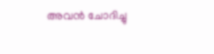അവൻ ചോദിച്ചു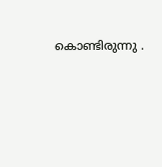കൊണ്ടിരുന്നു .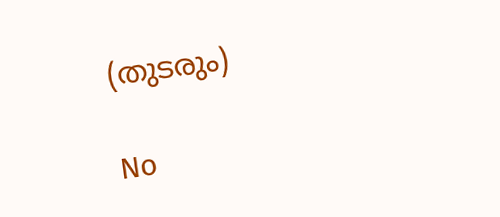(തുടരും)

No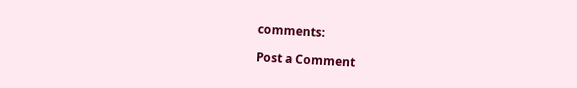comments:

Post a Comment